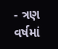- ત્રણ વર્ષમાં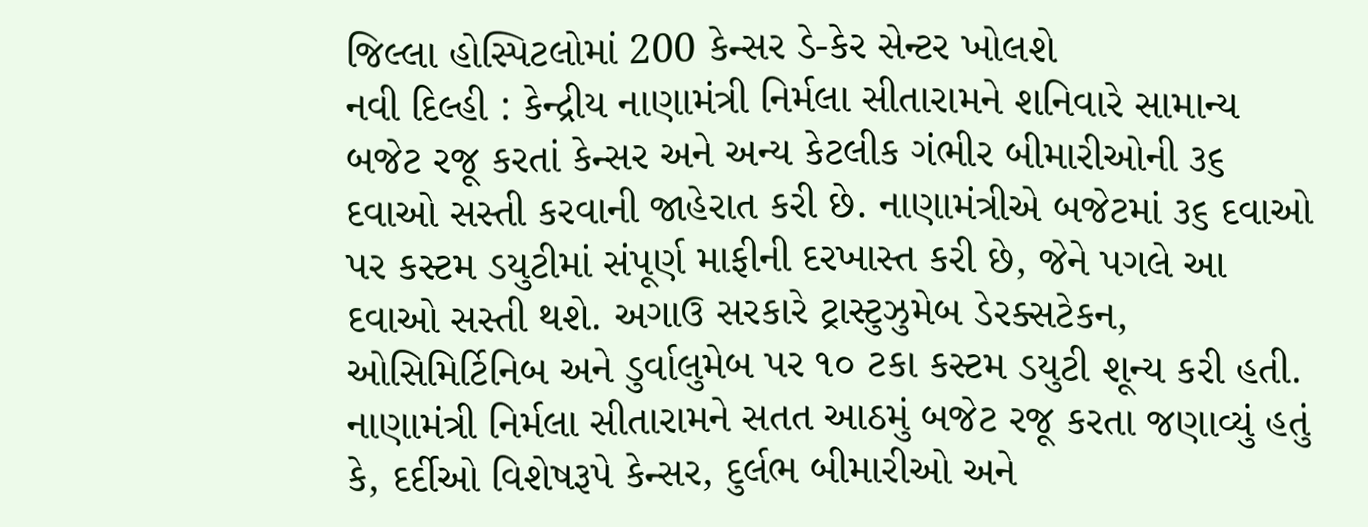જિલ્લા હોસ્પિટલોમાં 200 કેન્સર ડે-કેર સેન્ટર ખોલશે
નવી દિલ્હી : કેન્દ્રીય નાણામંત્રી નિર્મલા સીતારામને શનિવારે સામાન્ય બજેટ રજૂ કરતાં કેન્સર અને અન્ય કેટલીક ગંભીર બીમારીઓની ૩૬ દવાઓ સસ્તી કરવાની જાહેરાત કરી છે. નાણામંત્રીએ બજેટમાં ૩૬ દવાઓ પર કસ્ટમ ડયુટીમાં સંપૂર્ણ માફીની દરખાસ્ત કરી છે, જેને પગલે આ દવાઓ સસ્તી થશે. અગાઉ સરકારે ટ્રાસ્ટુઝુમેબ ડેરક્સટેકન, ઓસિમિર્ટિનિબ અને ડુર્વાલુમેબ પર ૧૦ ટકા કસ્ટમ ડયુટી શૂન્ય કરી હતી.
નાણામંત્રી નિર્મલા સીતારામને સતત આઠમું બજેટ રજૂ કરતા જણાવ્યું હતું કે, દર્દીઓ વિશેષરૂપે કેન્સર, દુર્લભ બીમારીઓ અને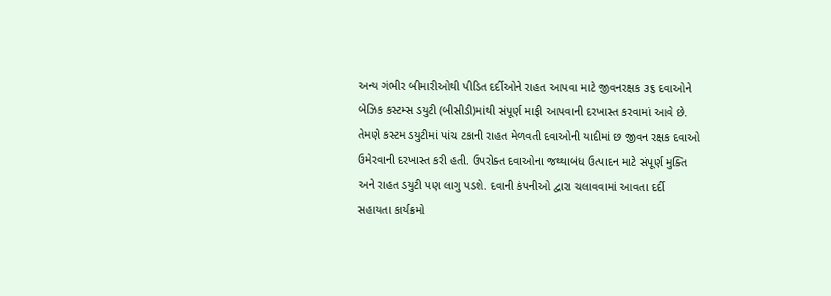અન્ય ગંભીર બીમારીઓથી પીડિત દર્દીઓને રાહત આપવા માટે જીવનરક્ષક ૩૬ દવાઓને બેઝિક કસ્ટમ્સ ડયુટી (બીસીડી)માંથી સંપૂર્ણ માફી આપવાની દરખાસ્ત કરવામાં આવે છે.
તેમણે કસ્ટમ ડયુટીમાં પાંચ ટકાની રાહત મેળવતી દવાઓની યાદીમાં છ જીવન રક્ષક દવાઓ ઉમેરવાની દરખાસ્ત કરી હતી. ઉપરોક્ત દવાઓના જથ્થાબંધ ઉત્પાદન માટે સંપૂર્ણ મુક્તિ અને રાહત ડયુટી પણ લાગુ પડશે. દવાની કંપનીઓ દ્વારા ચલાવવામાં આવતા દર્દી સહાયતા કાર્યક્રમો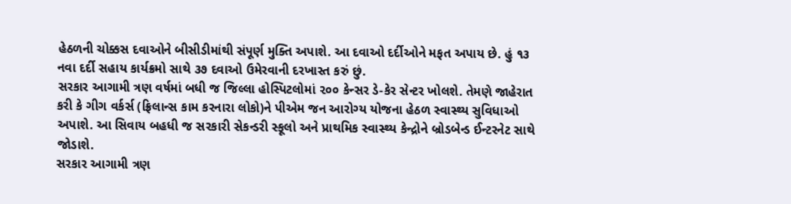હેઠળની ચોક્કસ દવાઓને બીસીડીમાંથી સંપૂર્ણ મુક્તિ અપાશે. આ દવાઓ દર્દીઓને મફત અપાય છે. હું ૧૩ નવા દર્દી સહાય કાર્યક્રમો સાથે ૩૭ દવાઓ ઉમેરવાની દરખાસ્ત કરું છું.
સરકાર આગામી ત્રણ વર્ષમાં બધી જ જિલ્લા હોસ્પિટલોમાં ૨૦૦ કેન્સર ડે-કેર સેન્ટર ખોલશે. તેમણે જાહેરાત કરી કે ગીગ વર્કર્સ (ફ્રિલાન્સ કામ કરનારા લોકો)ને પીએમ જન આરોગ્ય યોજના હેઠળ સ્વાસ્થ્ય સુવિધાઓ અપાશે. આ સિવાય બહધી જ સરકારી સેકન્ડરી સ્કૂલો અને પ્રાથમિક સ્વાસ્થ્ય કેન્દ્રોને બ્રોડબેન્ડ ઈન્ટરનેટ સાથે જોડાશે.
સરકાર આગામી ત્રણ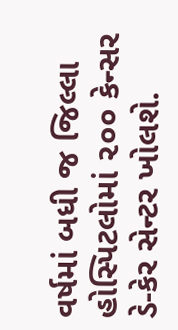વર્ષમાં બધી જ જિલ્લા હોસ્પિટલોમાં ૨૦૦ કેન્સર ડે-કેર સેન્ટર ખોલશે.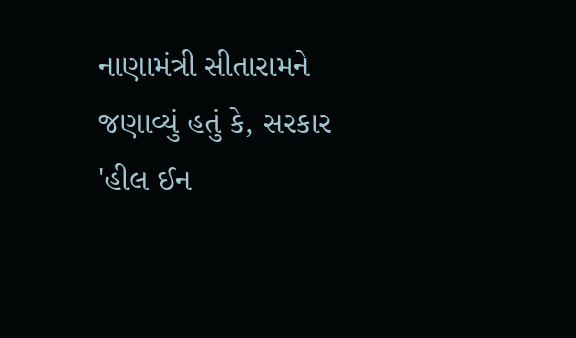નાણામંત્રી સીતારામને જણાવ્યું હતું કે, સરકાર 'હીલ ઈન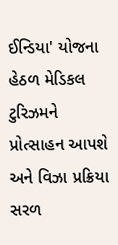ઈન્ડિયા' યોજના હેઠળ મેડિકલ ટુરિઝમને પ્રોત્સાહન આપશે અને વિઝા પ્રક્રિયા સરળ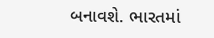બનાવશે. ભારતમાં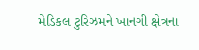મેડિકલ ટુરિઝમને ખાનગી ક્ષેત્રના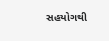સહયોગથી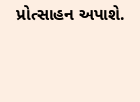પ્રોત્સાહન અપાશે.